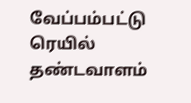வேப்பம்பட்டு ரெயில் தண்டவாளம்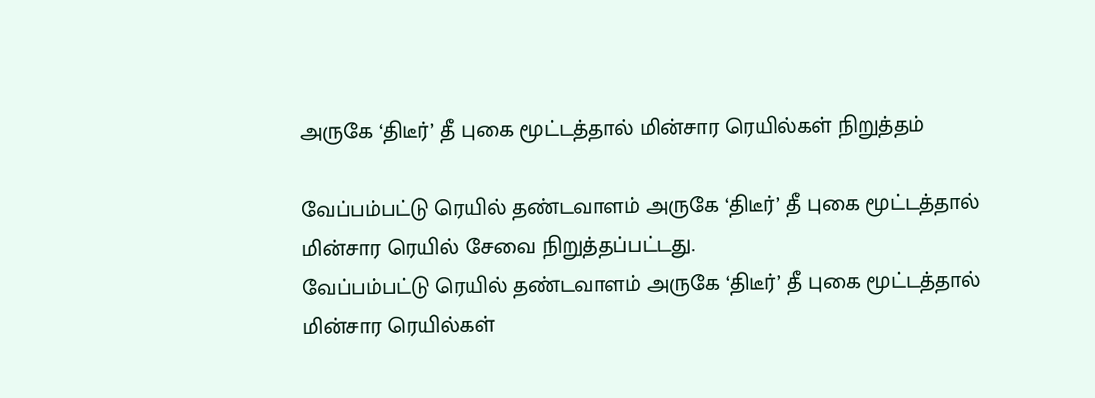அருகே ‘திடீர்’ தீ புகை மூட்டத்தால் மின்சார ரெயில்கள் நிறுத்தம்

வேப்பம்பட்டு ரெயில் தண்டவாளம் அருகே ‘திடீர்’ தீ புகை மூட்டத்தால் மின்சார ரெயில் சேவை நிறுத்தப்பட்டது.
வேப்பம்பட்டு ரெயில் தண்டவாளம் அருகே ‘திடீர்’ தீ புகை மூட்டத்தால் மின்சார ரெயில்கள்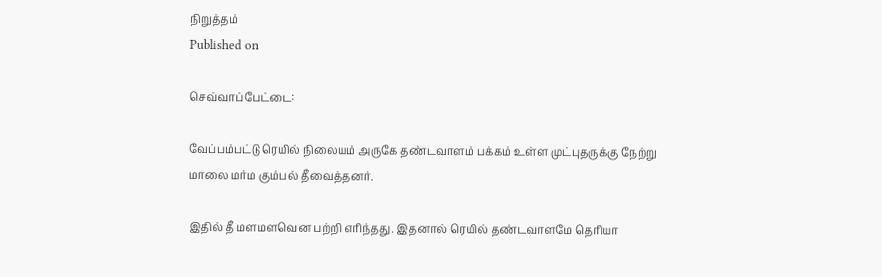நிறுத்தம்
Published on

செவ்வாப்பேட்டை:

வேப்பம்பட்டு ரெயில் நிலையம் அருகே தண்டவாளம் பக்கம் உள்ள முட்புதருக்கு நேற்று மாலை மர்ம கும்பல் தீவைத்தனர்.

இதில் தீ மளமளவென பற்றி எரிந்தது. இதனால் ரெயில் தண்டவாளமே தெரியா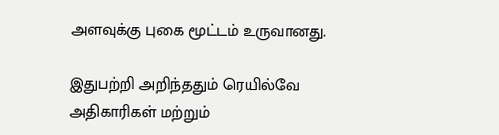அளவுக்கு புகை மூட்டம் உருவானது.

இதுபற்றி அறிந்ததும் ரெயில்வே அதிகாரிகள் மற்றும்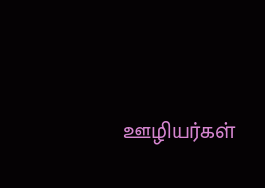ஊழியர்கள்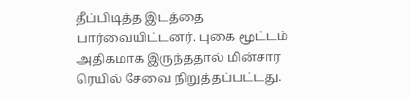தீப்பிடித்த இடத்தை பார்வையிட்டனர். புகை மூட்டம் அதிகமாக இருந்ததால் மின்சார ரெயில் சேவை நிறுத்தப்பட்டது.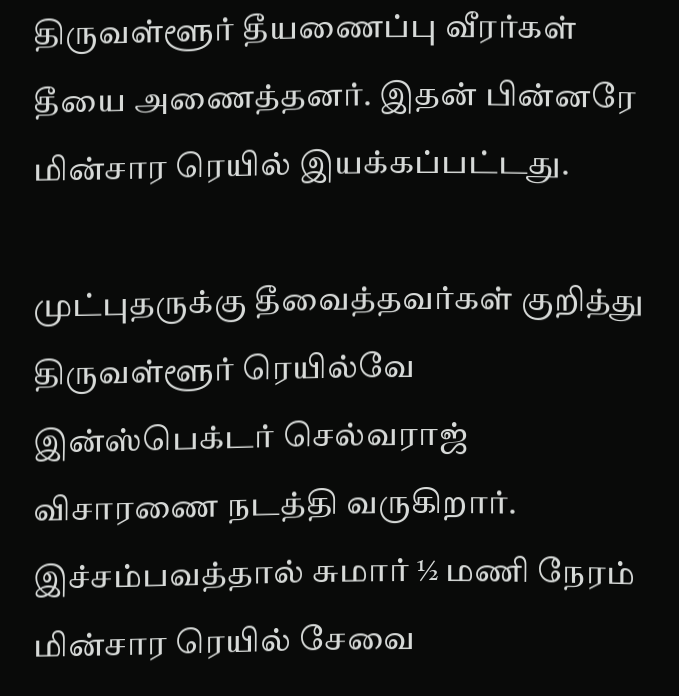திருவள்ளூர் தீயணைப்பு வீரர்கள் தீயை அணைத்தனர். இதன் பின்னரே மின்சார ரெயில் இயக்கப்பட்டது.

முட்புதருக்கு தீவைத்தவர்கள் குறித்து திருவள்ளூர் ரெயில்வே இன்ஸ்பெக்டர் செல்வராஜ் விசாரணை நடத்தி வருகிறார். இச்சம்பவத்தால் சுமார் ½ மணி நேரம் மின்சார ரெயில் சேவை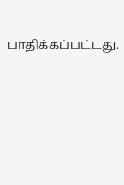பாதிக்கப்பட்டது.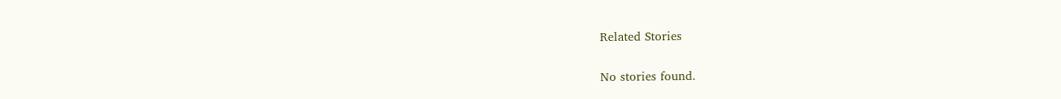Related Stories

No stories found.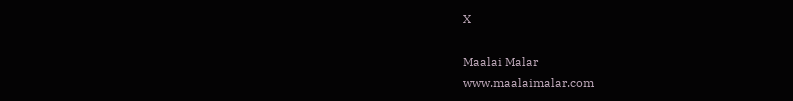X

Maalai Malar
www.maalaimalar.com